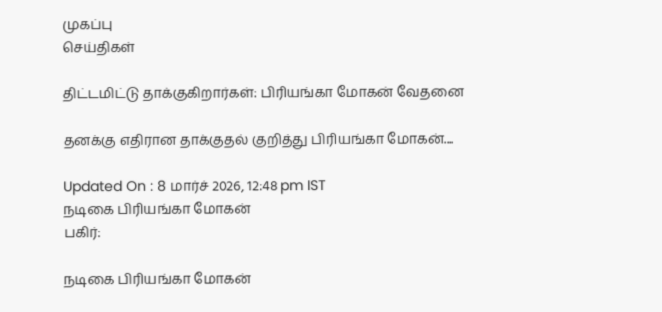முகப்பு
செய்திகள்

திட்டமிட்டு தாக்குகிறார்கள்: பிரியங்கா மோகன் வேதனை

தனக்கு எதிரான தாக்குதல் குறித்து பிரியங்கா மோகன்....

Updated On : 8 மார்ச் 2026, 12:48 pm IST
நடிகை பிரியங்கா மோகன்
பகிர்:

நடிகை பிரியங்கா மோகன்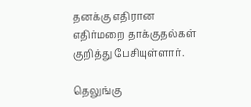தனக்கு எதிரான எதிர்மறை தாக்குதல்கள் குறித்து பேசியுள்ளார்.

தெலுங்கு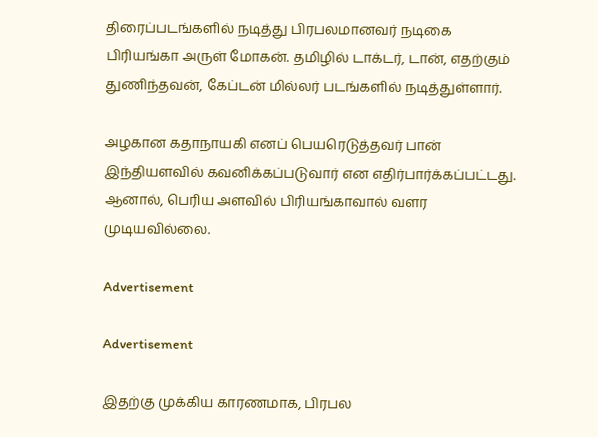திரைப்படங்களில் நடித்து பிரபலமானவர் நடிகை பிரியங்கா அருள் மோகன். தமிழில் டாக்டர், டான், எதற்கும் துணிந்தவன், கேப்டன் மில்லர் படங்களில் நடித்துள்ளார்.

அழகான கதாநாயகி எனப் பெயரெடுத்தவர் பான் இந்தியளவில் கவனிக்கப்படுவார் என எதிர்பார்க்கப்பட்டது. ஆனால், பெரிய அளவில் பிரியங்காவால் வளர முடியவில்லை.

Advertisement

Advertisement

இதற்கு முக்கிய காரணமாக, பிரபல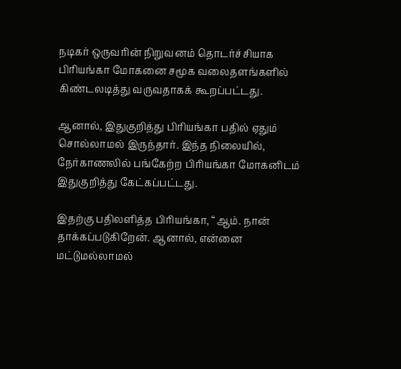நடிகர் ஒருவரின் நிறுவனம் தொடர்ச்சியாக பிரியங்கா மோகனை சமூக வலைதளங்களில் கிண்டலடித்து வருவதாகக் கூறப்பட்டது.

ஆனால், இதுகுறித்து பிரியங்கா பதில் ஏதும் சொல்லாமல் இருந்தார். இந்த நிலையில், நேர்காணலில் பங்கேற்ற பிரியங்கா மோகனிடம் இதுகுறித்து கேட்கப்பட்டது.

இதற்கு பதிலளித்த பிரியங்கா, “ஆம். நான் தாக்கப்படுகிறேன். ஆனால், என்னை மட்டுமல்லாமல்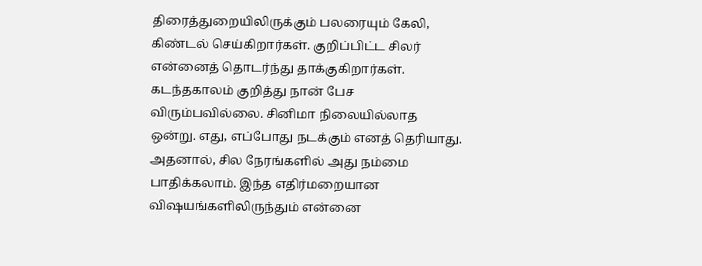திரைத்துறையிலிருக்கும் பலரையும் கேலி, கிண்டல் செய்கிறார்கள். குறிப்பிட்ட சிலர் என்னைத் தொடர்ந்து தாக்குகிறார்கள். கடந்தகாலம் குறித்து நான் பேச விரும்பவில்லை. சினிமா நிலையில்லாத ஒன்று. எது, எப்போது நடக்கும் எனத் தெரியாது. அதனால், சில நேரங்களில் அது நம்மை பாதிக்கலாம். இந்த எதிர்மறையான விஷயங்களிலிருந்தும் என்னை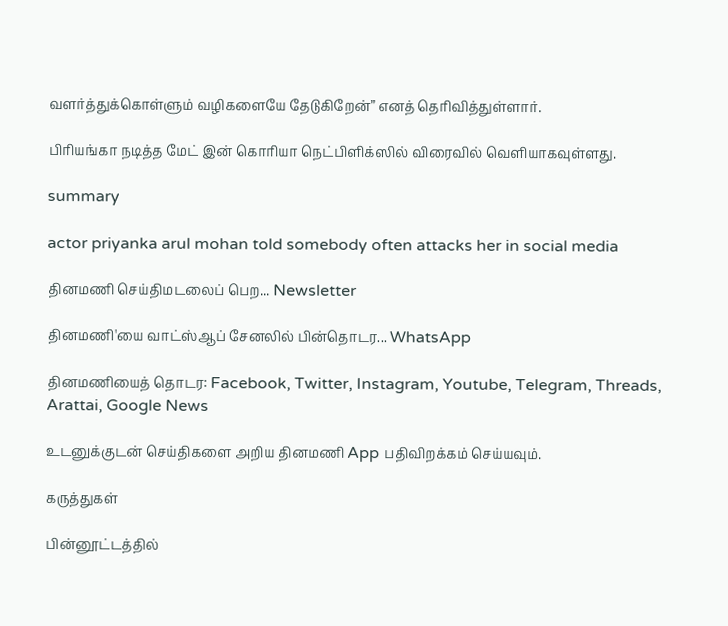வளர்த்துக்கொள்ளும் வழிகளையே தேடுகிறேன்” எனத் தெரிவித்துள்ளார்.

பிரியங்கா நடித்த மேட் இன் கொரியா நெட்பிளிக்ஸில் விரைவில் வெளியாகவுள்ளது.

summary

actor priyanka arul mohan told somebody often attacks her in social media

தினமணி செய்திமடலைப் பெற... Newsletter

தினமணி'யை வாட்ஸ்ஆப் சேனலில் பின்தொடர... WhatsApp

தினமணியைத் தொடர: Facebook, Twitter, Instagram, Youtube, Telegram, Threads, Arattai, Google News

உடனுக்குடன் செய்திகளை அறிய தினமணி App பதிவிறக்கம் செய்யவும்.

கருத்துகள்

பின்னூட்டத்தில்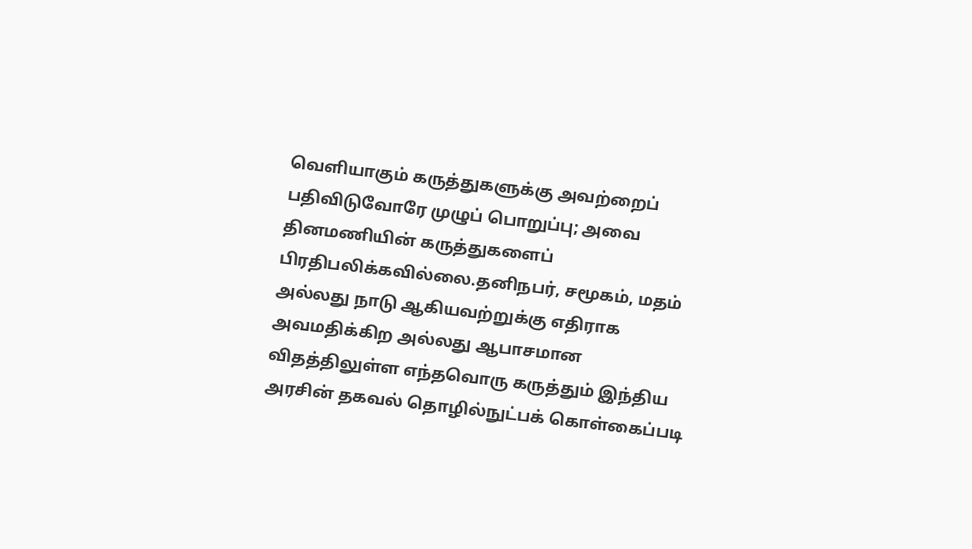வெளியாகும் கருத்துகளுக்கு அவற்றைப் பதிவிடுவோரே முழுப் பொறுப்பு; அவை தினமணியின் கருத்துகளைப் பிரதிபலிக்கவில்லை.தனிநபர், சமூகம், மதம் அல்லது நாடு ஆகியவற்றுக்கு எதிராக அவமதிக்கிற அல்லது ஆபாசமான விதத்திலுள்ள எந்தவொரு கருத்தும் இந்திய அரசின் தகவல் தொழில்நுட்பக் கொள்கைப்படி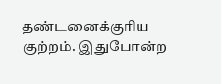தண்டனைக்குரிய குற்றம். இதுபோன்ற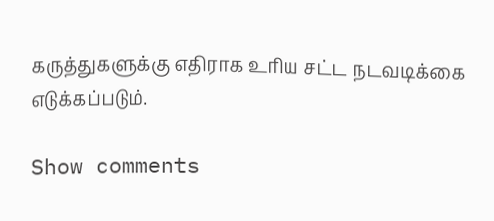கருத்துகளுக்கு எதிராக உரிய சட்ட நடவடிக்கை எடுக்கப்படும்.

Show comments